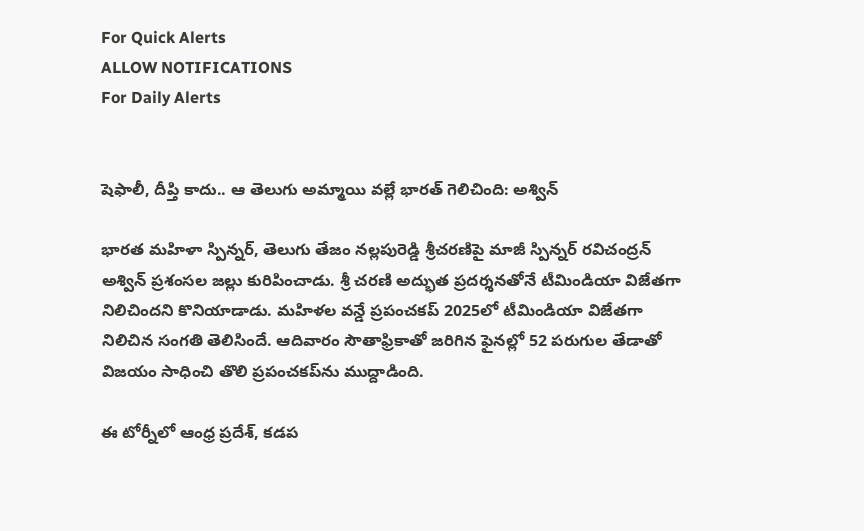For Quick Alerts
ALLOW NOTIFICATIONS
For Daily Alerts


షెఫాలీ, దీప్తి కాదు.. ఆ తెలుగు అమ్మాయి వల్లే భారత్ గెలిచింది: అశ్విన్

భారత మహిళా స్పిన్నర్, తెలుగు తేజం నల్లపురెడ్డి శ్రీచరణిపై మాజీ స్పిన్నర్ రవిచంద్రన్ అశ్విన్ ప్రశంసల జల్లు కురిపించాడు. శ్రీ చరణి అద్భుత ప్రదర్శనతోనే టీమిండియా విజేతగా నిలిచిందని కొనియాడాడు. మహిళల వన్డే ప్రపంచకప్ 2025లో టీమిండియా విజేతగా నిలిచిన సంగతి తెలిసిందే. ఆదివారం సౌతాఫ్రికాతో జరిగిన ఫైనల్లో 52 పరుగుల తేడాతో విజయం సాధించి తొలి ప్రపంచకప్‌ను ముద్దాడింది.

ఈ టోర్నీలో ఆంధ్ర ప్రదేశ్, కడప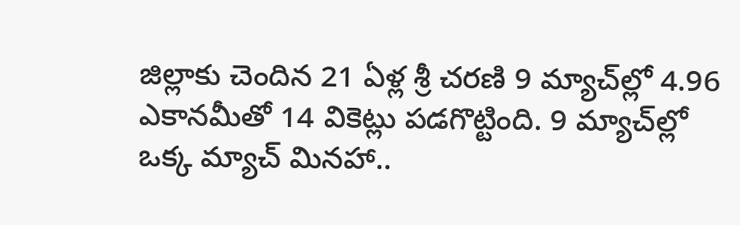జిల్లాకు చెందిన 21 ఏళ్ల శ్రీ చరణి 9 మ్యాచ్‌ల్లో 4.96 ఎకానమీతో 14 వికెట్లు పడగొట్టింది. 9 మ్యాచ్‌ల్లో ఒక్క మ్యాచ్ మినహా..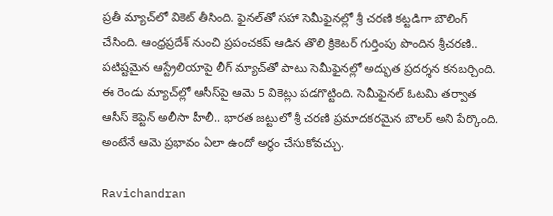ప్రతీ మ్యాచ్‌లో వికెట్ తీసింది. ఫైనల్‌తో సహా సెమీఫైనల్లో శ్రీ చరణి కట్టడిగా బౌలింగ్ చేసింది. ఆంధ్రప్రదేశ్ నుంచి ప్రపంచకప్ ఆడిన తొలి క్రికెటర్ గుర్తింపు పొందిన శ్రీచరణి.. పటిష్టమైన ఆస్ట్రేలియాపై లీగ్ మ్యాచ్‌తో పాటు సెమీఫైనల్లో అద్భుత ప్రదర్శన కనబర్చింది. ఈ రెండు మ్యాచ్‌ల్లో ఆసీస్‌పై ఆమె 5 వికెట్లు పడగొట్టింది. సెమీఫైనల్ ఓటమి తర్వాత ఆసీస్ కెప్టెన్ అలీసా హీలీ.. భారత జట్టులో శ్రీ చరణి ప్రమాదకరమైన బౌలర్ అని పేర్కొంది. అంటేనే ఆమె ప్రభావం ఏలా ఉందో అర్థం చేసుకోవచ్చు.

Ravichandran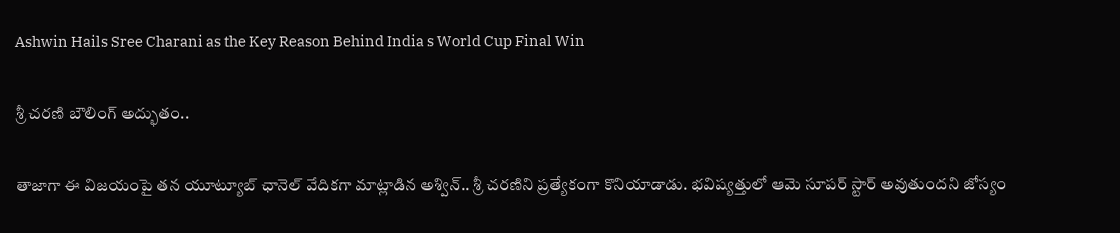Ashwin Hails Sree Charani as the Key Reason Behind India s World Cup Final Win

శ్రీ చరణి బౌలింగ్ అద్భుతం..

తాజాగా ఈ విజయంపై తన యూట్యూబ్ ఛానెల్ వేదికగా మాట్లాడిన అశ్విన్.. శ్రీ చరణిని ప్రత్యేకంగా కొనియాడాడు. భవిష్యత్తులో ఆమె సూపర్ స్టార్ అవుతుందని జోస్యం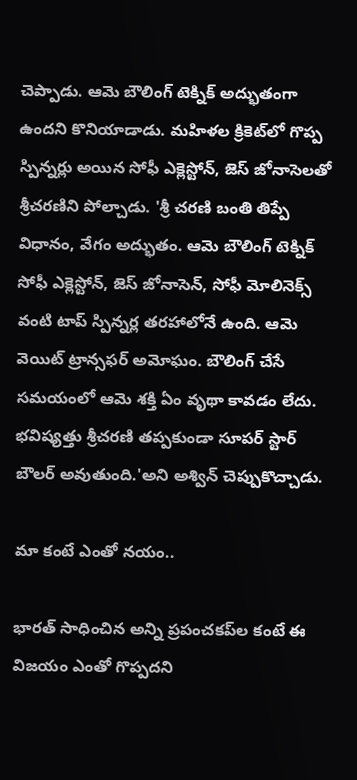చెప్పాడు. ఆమె బౌలింగ్ టెక్నిక్ అద్భుతంగా ఉందని కొనియాడాడు. మహిళల క్రికెట్‌లో గొప్ప స్పిన్నర్లు అయిన సోఫీ ఎక్లెస్టోన్, జెస్ జోనాసెల‌తో శ్రీచరణిని పోల్చాడు. 'శ్రీ చరణి బంతి తిప్పే విధానం, వేగం అద్భుతం. ఆమె బౌలింగ్ టెక్నిక్ సోఫీ ఎక్లెస్టోన్, జెస్ జోనాసెన్, సోఫీ మోలినెక్స్‌ వంటి టాప్ స్పిన్నర్ల తరహాలోనే ఉంది. ఆమె వెయిట్ ట్రాన్సఫర్ అమోఘం. బౌలింగ్ చేసే సమయంలో ఆమె శక్తి ఏం వృథా కావడం లేదు. భవిష్యత్తు శ్రీచరణి తప్పకుండా సూపర్ స్టార్ బౌలర్ అవుతుంది.'అని అశ్విన్ చెప్పుకొచ్చాడు.

మా కంటే ఎంతో నయం..

భారత్ సాధించిన అన్ని ప్రపంచకప్‌ల కంటే ఈ విజయం ఎంతో గొప్పదని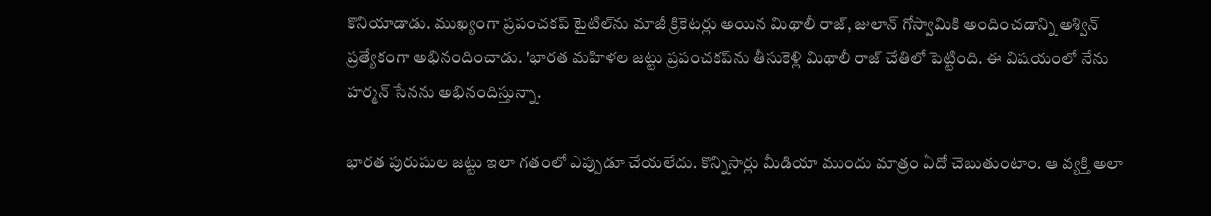కొనియాడాడు. ముఖ్యంగా ప్రపంచకప్ టైటిల్‌ను మాజీ క్రికెటర్లు అయిన మిథాలీ రాజ్, జులాన్ గోస్వామికి అందించడాన్ని అశ్విన్ ప్రత్యేకంగా అభినందించాడు. 'భారత మహిళల జట్టు ప్రపంచకప్‌ను తీసుకెళ్లి మిథాలీ రాజ్ చేతిలో పెట్టింది. ఈ విషయంలో నేను హర్మన్‌ సేనను అభినందిస్తున్నా.

భారత పురుషుల జట్టు ఇలా గతంలో ఎప్పుడూ చేయలేదు. కొన్నిసార్లు మీడియా ముందు మాత్రం ఏదో చెబుతుంటాం. ఆ వ్యక్తి అలా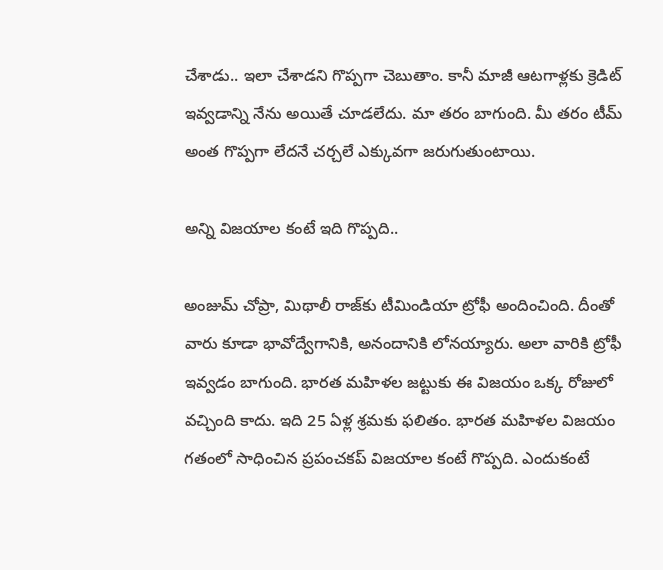చేశాడు.. ఇలా చేశాడని గొప్పగా చెబుతాం. కానీ మాజీ ఆటగాళ్లకు క్రెడిట్ ఇవ్వడాన్ని నేను అయితే చూడలేదు. మా తరం బాగుంది. మీ తరం టీమ్ అంత గొప్పగా లేదనే చర్చలే ఎక్కువగా జరుగుతుంటాయి.

అన్ని విజయాల కంటే ఇది గొప్పది..

అంజుమ్ చోప్రా, మిథాలీ రాజ్‌కు టీమిండియా ట్రోఫీ అందించింది. దీంతో వారు కూడా భావోద్వేగానికి, అనందానికి లోనయ్యారు. అలా వారికి ట్రోఫీ ఇవ్వడం బాగుంది. భారత మహిళల జట్టుకు ఈ విజయం ఒక్క రోజులో వచ్చింది కాదు. ఇది 25 ఏళ్ల శ్రమకు ఫలితం. భారత మహిళల విజయం గతంలో సాధించిన ప్రపంచకప్ విజయాల కంటే గొప్పది. ఎందుకంటే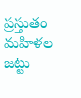ప్రస్తుతం మహిళల జట్టు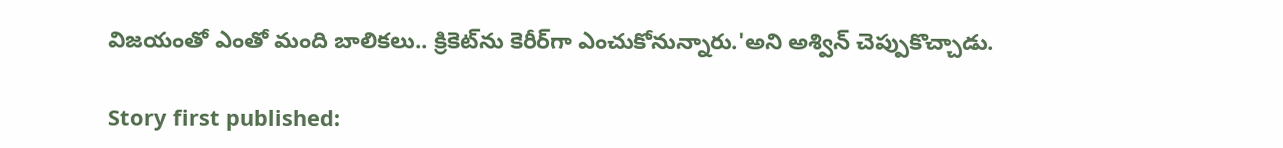విజయంతో ఎంతో మంది బాలికలు.. క్రికెట్‌ను కెరీర్‌గా ఎంచుకోనున్నారు.'అని అశ్విన్ చెప్పుకొచ్చాడు.

Story first published: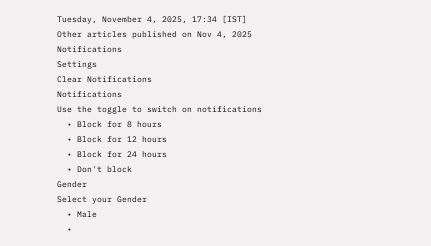Tuesday, November 4, 2025, 17:34 [IST]
Other articles published on Nov 4, 2025
Notifications
Settings
Clear Notifications
Notifications
Use the toggle to switch on notifications
  • Block for 8 hours
  • Block for 12 hours
  • Block for 24 hours
  • Don't block
Gender
Select your Gender
  • Male
  •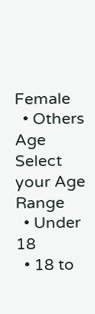Female
  • Others
Age
Select your Age Range
  • Under 18
  • 18 to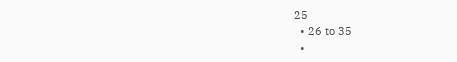25
  • 26 to 35
  •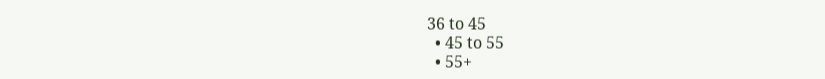36 to 45
  • 45 to 55
  • 55+